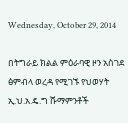Wednesday, October 29, 2014

በትግራይ ክልል ምዕራባዊ ዞን አስገደ ፅምብላ ወረዳ የሚገኙ የህወሃት ኢ.ህ.አ.ዴ.ግ ሹማምንቶች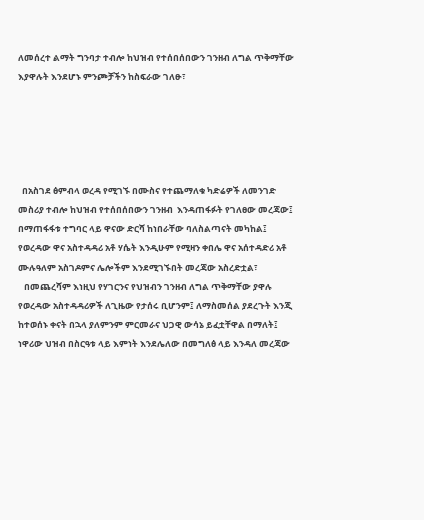ለመሰረተ ልማት ግንባታ ተብሎ ከህዝብ የተሰበሰበውን ገንዘብ ለግል ጥቅማቸው እያዋሉት እንደሆኑ ምንጮቻችን ከስፍራው ገለፁ፣





  በአስገደ ፅምብላ ወረዳ የሚገኙ በሙስና የተጨማለቁ ካድሬዎች ለመንገድ መስሪያ ተብሎ ከህዝብ የተሰበሰበውን ገንዘብ  እንዳጠፋፉት የገለፀው መረጃው፤ በማጠፋፋቱ ተግባር ላይ ዋናው ድርሻ ከነበራቸው ባለስልጣናት መካከል፤ የወረዳው ዋና አስተዳዳሪ አቶ ሃሴት እንዲሁም የሚዛን ቀበሌ ዋና አሰተዳድሪ አቶ ሙሉዓለም አስገዶምና ሌሎችም እንደሚገኙበት መረጃው አስረድቷል፣
   በመጨረሻም እነዚህ የሃገርንና የህዝብን ገንዘብ ለግል ጥቅማቸው ያዋሉ የወረዳው አስተዳዳሪዎች ለጊዜው የታሰሩ ቢሆንም፤ ለማስመሰል ያደረጉት እንጂ ከተወሰኑ ቀናት በኋላ ያለምንም ምርመራና ህጋዊ ውሳኔ ይፈቷቸዋል በማለት፤ ነዋሪው ህዝብ በስርዓቱ ላይ እምነት እንደሌለው በመግለፅ ላይ እንዳለ መረጃው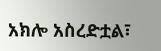አክሎ አስረድቷል፣